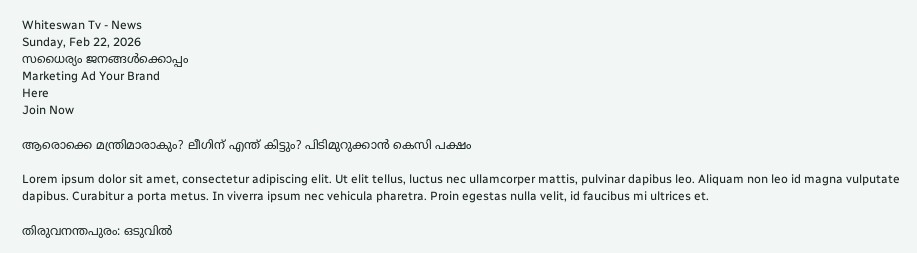Whiteswan Tv - News
Sunday, Feb 22, 2026
സധൈര്യം ജനങ്ങൾക്കൊപ്പം
Marketing Ad Your Brand
Here
Join Now

ആരൊക്കെ മന്ത്രിമാരാകും? ലീഗിന് എന്ത് കിട്ടും? പിടിമുറുക്കാന്‍ കെസി പക്ഷം

Lorem ipsum dolor sit amet, consectetur adipiscing elit. Ut elit tellus, luctus nec ullamcorper mattis, pulvinar dapibus leo. Aliquam non leo id magna vulputate dapibus. Curabitur a porta metus. In viverra ipsum nec vehicula pharetra. Proin egestas nulla velit, id faucibus mi ultrices et.

തിരുവനന്തപുരം: ഒടുവില്‍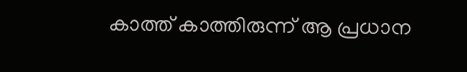കാത്ത് കാത്തിരുന്ന് ആ പ്രധാന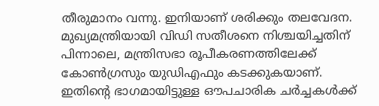തീരുമാനം വന്നു. ഇനിയാണ് ശരിക്കും തലവേദന. മുഖ്യമന്ത്രിയായി വിഡി സതീശനെ നിശ്ചയിച്ചതിന് പിന്നാലെ, മന്ത്രിസഭാ രൂപീകരണത്തിലേക്ക് കോണ്‍ഗ്രസും യുഡിഎഫും കടക്കുകയാണ്. ഇതിന്റെ ഭാഗമായിട്ടുള്ള ഔപചാരിക ചര്‍ച്ചകള്‍ക്ക്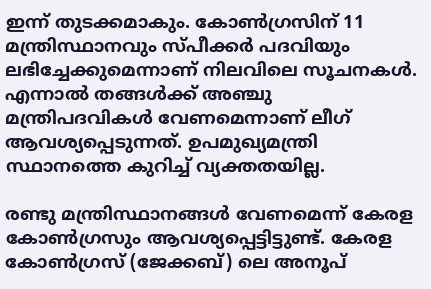ഇന്ന് തുടക്കമാകും. കോണ്‍ഗ്രസിന് 11 മന്ത്രിസ്ഥാനവും സ്പീക്കര്‍ പദവിയും ലഭിച്ചേക്കുമെന്നാണ് നിലവിലെ സൂചനകള്‍. എന്നാല്‍ തങ്ങള്‍ക്ക് അഞ്ചു മന്ത്രിപദവികള്‍ വേണമെന്നാണ് ലീഗ് ആവശ്യപ്പെടുന്നത്. ഉപമുഖ്യമന്ത്രി സ്ഥാനത്തെ കുറിച്ച് വ്യക്തതയില്ല.

രണ്ടു മന്ത്രിസ്ഥാനങ്ങള്‍ വേണമെന്ന് കേരള കോണ്‍ഗ്രസും ആവശ്യപ്പെട്ടിട്ടുണ്ട്. കേരള കോണ്‍ഗ്രസ് (ജേക്കബ്) ലെ അനൂപ്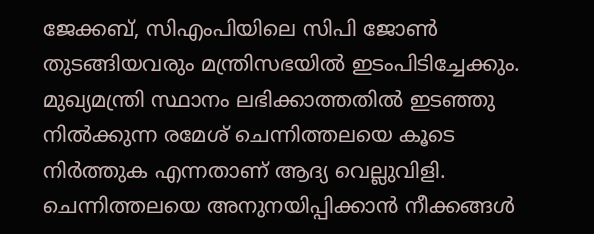ജേക്കബ്, സിഎംപിയിലെ സിപി ജോണ്‍ തുടങ്ങിയവരും മന്ത്രിസഭയില്‍ ഇടംപിടിച്ചേക്കും. മുഖ്യമന്ത്രി സ്ഥാനം ലഭിക്കാത്തതില്‍ ഇടഞ്ഞു നില്‍ക്കുന്ന രമേശ് ചെന്നിത്തലയെ കൂടെ നിര്‍ത്തുക എന്നതാണ് ആദ്യ വെല്ലുവിളി. ചെന്നിത്തലയെ അനുനയിപ്പിക്കാന്‍ നീക്കങ്ങള്‍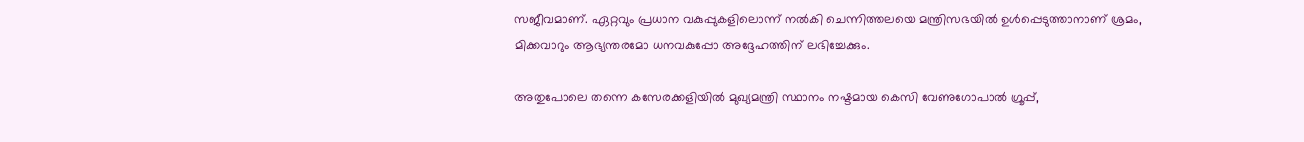സജീവമാണ്. ഏറ്റവും പ്രധാന വകുപ്പുകളിലൊന്ന് നല്‍കി ചെന്നിത്തലയെ മന്ത്രിസഭയില്‍ ഉള്‍പ്പെടുത്താനാണ് ശ്രമം, മിക്കവാറും ആഭ്യന്തരമോ ധനവകുപ്പോ അദ്ദേഹത്തിന് ലഭിച്ചേക്കും.

അതുപോലെ തന്നെ കസേരക്കളിയില്‍ മുഖ്യമന്ത്രി സ്ഥാനം നഷ്ടമായ കെസി വേണുഗോപാല്‍ ഗ്രൂപ്പ്,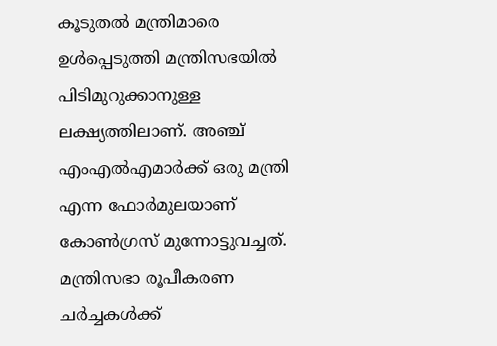കൂടുതല്‍ മന്ത്രിമാരെ ഉള്‍പ്പെടുത്തി മന്ത്രിസഭയില്‍ പിടിമുറുക്കാനുള്ള ലക്ഷ്യത്തിലാണ്. അഞ്ച് എംഎല്‍എമാര്‍ക്ക് ഒരു മന്ത്രി എന്ന ഫോര്‍മുലയാണ് കോണ്‍ഗ്രസ് മുന്നോട്ടുവച്ചത്. മന്ത്രിസഭാ രൂപീകരണ ചര്‍ച്ചകള്‍ക്ക്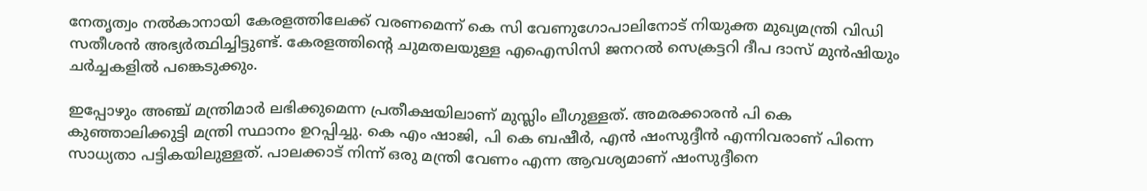നേതൃത്വം നല്‍കാനായി കേരളത്തിലേക്ക് വരണമെന്ന് കെ സി വേണുഗോപാലിനോട് നിയുക്ത മുഖ്യമന്ത്രി വിഡി സതീശന്‍ അഭ്യര്‍ത്ഥിച്ചിട്ടുണ്ട്. കേരളത്തിന്റെ ചുമതലയുള്ള എഐസിസി ജനറല്‍ സെക്രട്ടറി ദീപ ദാസ് മുന്‍ഷിയും ചര്‍ച്ചകളില്‍ പങ്കെടുക്കും.

ഇപ്പോഴും അഞ്ച് മന്ത്രിമാര്‍ ലഭിക്കുമെന്ന പ്രതീക്ഷയിലാണ് മുസ്ലിം ലീഗുള്ളത്. അമരക്കാരന്‍ പി കെ കുഞ്ഞാലിക്കുട്ടി മന്ത്രി സ്ഥാനം ഉറപ്പിച്ചു. കെ എം ഷാജി, പി കെ ബഷീര്‍, എന്‍ ഷംസുദ്ദീന്‍ എന്നിവരാണ് പിന്നെ സാധ്യതാ പട്ടികയിലുള്ളത്. പാലക്കാട് നിന്ന് ഒരു മന്ത്രി വേണം എന്ന ആവശ്യമാണ് ഷംസുദ്ദീനെ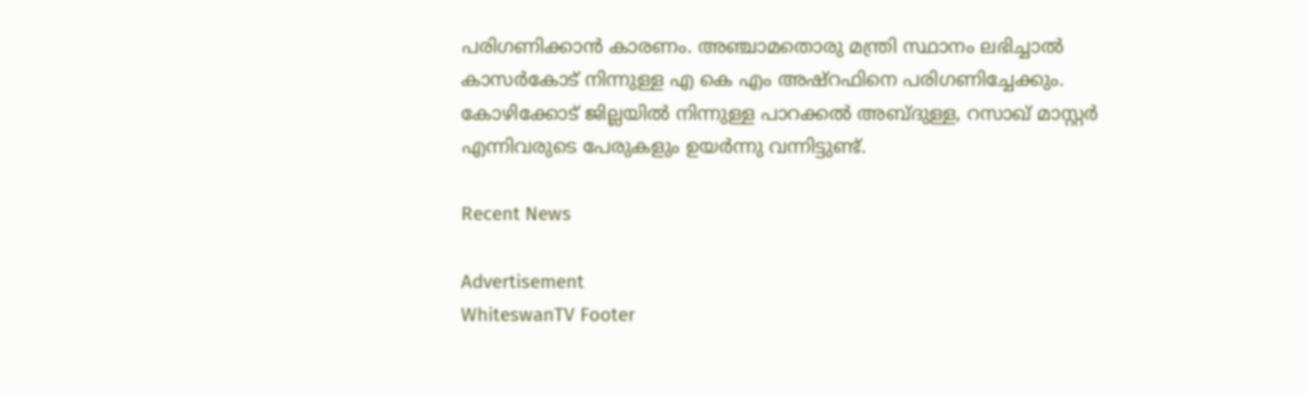പരിഗണിക്കാന്‍ കാരണം. അഞ്ചാമതൊരു മന്ത്രി സ്ഥാനം ലഭിച്ചാല്‍ കാസര്‍കോട് നിന്നുള്ള എ കെ എം അഷ്‌റഫിനെ പരിഗണിച്ചേക്കും. കോഴിക്കോട് ജില്ലയില്‍ നിന്നുള്ള പാറക്കല്‍ അബ്ദുള്ള, റസാഖ് മാസ്റ്റര്‍ എന്നിവരുടെ പേരുകളും ഉയര്‍ന്നു വന്നിട്ടുണ്ട്.

Recent News

Advertisement
WhiteswanTV Footer